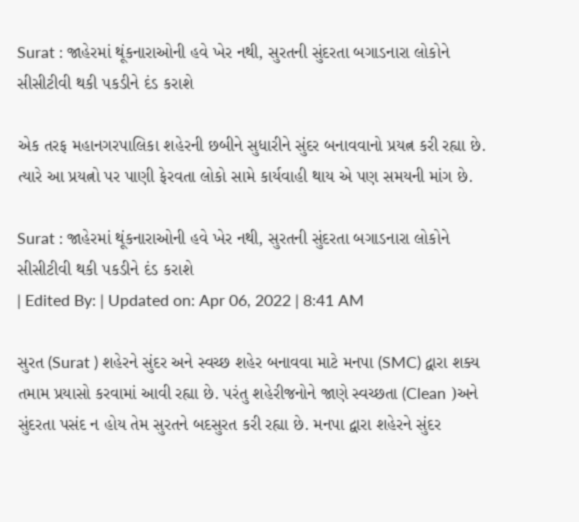Surat : જાહેરમાં થૂંકનારાઓની હવે ખેર નથી, સુરતની સુંદરતા બગાડનારા લોકોને સીસીટીવી થકી પકડીને દંડ કરાશે

એક તરફ મહાનગરપાલિકા શહેરની છબીને સુધારીને સુંદર બનાવવાનો પ્રયત્ન કરી રહ્યા છે. ત્યારે આ પ્રયત્નો પર પાણી ફેરવતા લોકો સામે કાર્યવાહી થાય એ પણ સમયની માંગ છે.

Surat : જાહેરમાં થૂંકનારાઓની હવે ખેર નથી, સુરતની સુંદરતા બગાડનારા લોકોને સીસીટીવી થકી પકડીને દંડ કરાશે
| Edited By: | Updated on: Apr 06, 2022 | 8:41 AM

સુરત (Surat ) શહેરને સુંદર અને સ્વચ્છ શહેર બનાવવા માટે મનપા (SMC) દ્વારા શક્ય તમામ પ્રયાસો કરવામાં આવી રહ્યા છે. પરંતુ શહેરીજનોને જાણે સ્વચ્છતા (Clean )અને સુંદરતા પસંદ ન હોય તેમ સુરતને બદસુરત કરી રહ્યા છે. મનપા દ્વારા શહેરને સુંદર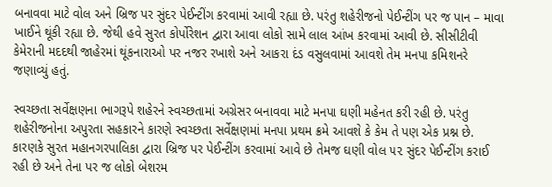બનાવવા માટે વોલ અને બ્રિજ પર સુંદર પેઈન્ટીંગ કરવામાં આવી રહ્યા છે. પરંતુ શહેરીજનો પેઈન્ટીંગ પર જ પાન – માવા ખાઈને થૂંકી રહ્યા છે. જેથી હવે સુરત કોર્પોરેશન દ્વારા આવા લોકો સામે લાલ આંખ કરવામાં આવી છે. સીસીટીવી કેમેરાની મદદથી જાહેરમાં થૂંકનારાઓ પર નજર રખાશે અને આકરા દંડ વસુલવામાં આવશે તેમ મનપા કમિશનરે જણાવ્યું હતું.

સ્વચ્છતા સર્વેક્ષણના ભાગરૂપે શહેરને સ્વચ્છતામાં અગ્રેસર બનાવવા માટે મનપા ઘણી મહેનત કરી રહી છે. પરંતુ શહેરીજનોના અપુરતા સહકારને કારણે સ્વચ્છતા સર્વેક્ષણમાં મનપા પ્રથમ ક્રમે આવશે કે કેમ તે પણ એક પ્રશ્ન છે. કારણકે સુરત મહાનગરપાલિકા દ્વારા બ્રિજ પર પેઈન્ટીંગ કરવામાં આવે છે તેમજ ઘણી વોલ ૫૨ સુંદર પેઈન્ટીંગ કરાઈ રહી છે અને તેના પર જ લોકો બેશરમ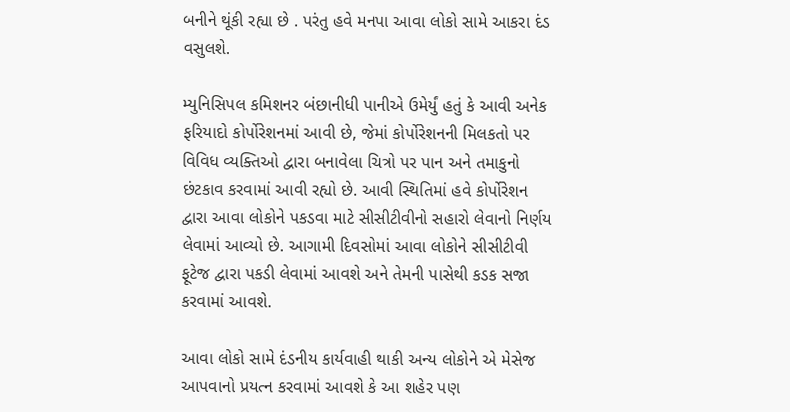બનીને થૂંકી રહ્યા છે . પરંતુ હવે મનપા આવા લોકો સામે આકરા દંડ વસુલશે.

મ્યુનિસિપલ કમિશનર બંછાનીધી પાનીએ ઉમેર્યું હતું કે આવી અનેક ફરિયાદો કોર્પોરેશનમાં આવી છે, જેમાં કોર્પોરેશનની મિલકતો પર વિવિધ વ્યક્તિઓ દ્વારા બનાવેલા ચિત્રો પર પાન અને તમાકુનો છંટકાવ કરવામાં આવી રહ્યો છે. આવી સ્થિતિમાં હવે કોર્પોરેશન દ્વારા આવા લોકોને પકડવા માટે સીસીટીવીનો સહારો લેવાનો નિર્ણય લેવામાં આવ્યો છે. આગામી દિવસોમાં આવા લોકોને સીસીટીવી ફૂટેજ દ્વારા પકડી લેવામાં આવશે અને તેમની પાસેથી કડક સજા કરવામાં આવશે.

આવા લોકો સામે દંડનીય કાર્યવાહી થાકી અન્ય લોકોને એ મેસેજ આપવાનો પ્રયત્ન કરવામાં આવશે કે આ શહેર પણ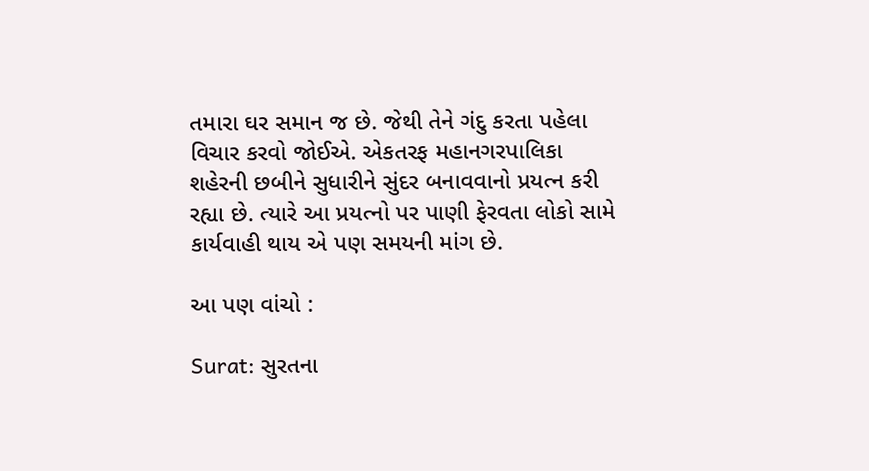તમારા ઘર સમાન જ છે. જેથી તેને ગંદુ કરતા પહેલા વિચાર કરવો જોઈએ. એકતરફ મહાનગરપાલિકા શહેરની છબીને સુધારીને સુંદર બનાવવાનો પ્રયત્ન કરી રહ્યા છે. ત્યારે આ પ્રયત્નો પર પાણી ફેરવતા લોકો સામે કાર્યવાહી થાય એ પણ સમયની માંગ છે.

આ પણ વાંચો :

Surat: સુરતના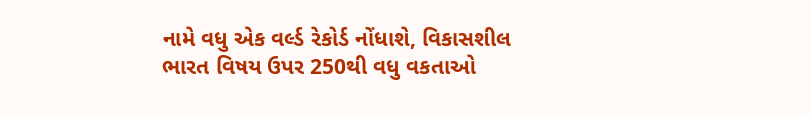નામે વધુ એક વર્લ્ડ રેકોર્ડ નોંધાશે, વિકાસશીલ ભારત વિષય ઉપર 250થી વધુ વકતાઓ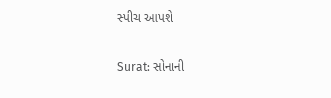સ્પીચ આપશે

Surat: સોનાની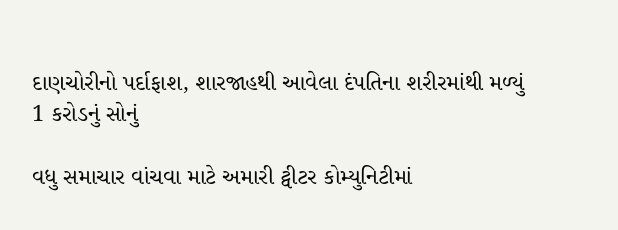દાણચોરીનો પર્દાફાશ, શારજાહથી આવેલા દંપતિના શરીરમાંથી મળ્યું 1 કરોડનું સોનું

વધુ સમાચાર વાંચવા માટે અમારી ટ્વીટર કોમ્યુનિટીમાં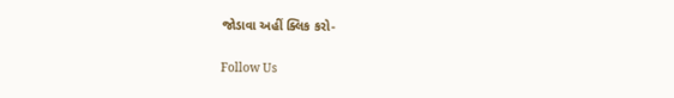જોડાવા અહીં ક્લિક કરો-

Follow Us